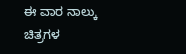ಈ ವಾರ ನಾಲ್ಕು ಚಿತ್ರಗಳ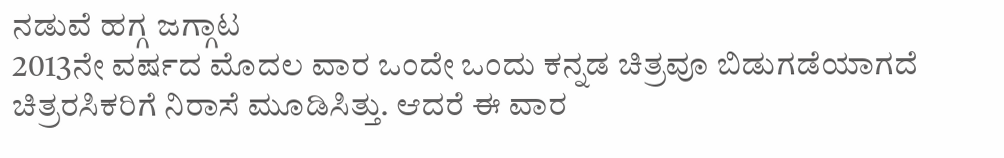ನಡುವೆ ಹಗ್ಗ ಜಗ್ಗಾಟ
2013ನೇ ವರ್ಷದ ಮೊದಲ ವಾರ ಒಂದೇ ಒಂದು ಕನ್ನಡ ಚಿತ್ರವೂ ಬಿಡುಗಡೆಯಾಗದೆ ಚಿತ್ರರಸಿಕರಿಗೆ ನಿರಾಸೆ ಮೂಡಿಸಿತ್ತು. ಆದರೆ ಈ ವಾರ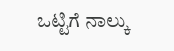ಒಟ್ಟಿಗೆ ನಾಲ್ಕು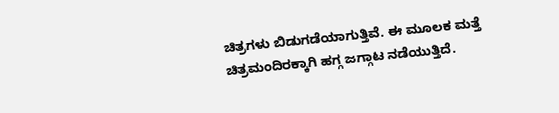ಚಿತ್ರಗಳು ಬಿಡುಗಡೆಯಾಗುತ್ತಿವೆ. ಈ ಮೂಲಕ ಮತ್ತೆ ಚಿತ್ರಮಂದಿರಕ್ಕಾಗಿ ಹಗ್ಗ ಜಗ್ಗಾಟ ನಡೆಯುತ್ತಿದೆ.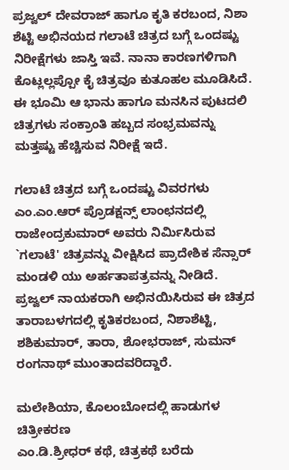ಪ್ರಜ್ವಲ್ ದೇವರಾಜ್ ಹಾಗೂ ಕೃತಿ ಕರಬಂದ, ನಿಶಾ ಶೆಟ್ಟಿ ಅಭಿನಯದ ಗಲಾಟೆ ಚಿತ್ರದ ಬಗ್ಗೆ ಒಂದಷ್ಟು ನಿರೀಕ್ಷೆಗಳು ಜಾಸ್ತಿ ಇವೆ. ನಾನಾ ಕಾರಣಗಳಿಗಾಗಿ ಕೊಟ್ಲಲ್ಲಪ್ಪೋ ಕೈ ಚಿತ್ರವೂ ಕುತೂಹಲ ಮೂಡಿಸಿದೆ. ಈ ಭೂಮಿ ಆ ಭಾನು ಹಾಗೂ ಮನಸಿನ ಪುಟದಲಿ ಚಿತ್ರಗಳು ಸಂಕ್ರಾಂತಿ ಹಬ್ಬದ ಸಂಭ್ರಮವನ್ನು ಮತ್ತಷ್ಟು ಹೆಚ್ಚಿಸುವ ನಿರೀಕ್ಷೆ ಇದೆ.

ಗಲಾಟೆ ಚಿತ್ರದ ಬಗ್ಗೆ ಒಂದಷ್ಟು ವಿವರಗಳು
ಎಂ.ಎಂ.ಆರ್ ಪ್ರೊಡಕ್ಷನ್ಸ್ ಲಾಂಛನದಲ್ಲಿ ರಾಜೇಂದ್ರಕುಮಾರ್ ಅವರು ನಿರ್ಮಿಸಿರುವ `ಗಲಾಟೆ' ಚಿತ್ರವನ್ನು ವೀಕ್ಷಿಸಿದ ಪ್ರಾದೇಶಿಕ ಸೆನ್ಸಾರ್ ಮಂಡಳಿ ಯು ಅರ್ಹತಾಪತ್ರವನ್ನು ನೀಡಿದೆ. ಪ್ರಜ್ವಲ್ ನಾಯಕರಾಗಿ ಅಭಿನಯಿಸಿರುವ ಈ ಚಿತ್ರದ ತಾರಾಬಳಗದಲ್ಲಿ ಕೃತಿಕರಬಂದ, ನಿಶಾಶೆಟ್ಟಿ, ಶಶಿಕುಮಾರ್, ತಾರಾ, ಶೋಭರಾಜ್, ಸುಮನ್ ರಂಗನಾಥ್ ಮುಂತಾದವರಿದ್ದಾರೆ.

ಮಲೇಶಿಯಾ, ಕೊಲಂಬೋದಲ್ಲಿ ಹಾಡುಗಳ ಚಿತ್ರೀಕರಣ
ಎಂ.ಡಿ.ಶ್ರೀಧರ್ ಕಥೆ, ಚಿತ್ರಕಥೆ ಬರೆದು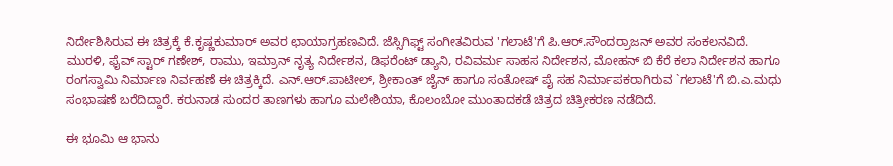ನಿರ್ದೇಶಿಸಿರುವ ಈ ಚಿತ್ರಕ್ಕೆ ಕೆ.ಕೃಷ್ಣಕುಮಾರ್ ಅವರ ಛಾಯಾಗ್ರಹಣವಿದೆ. ಜೆಸ್ಸಿಗಿಫ್ಟ್ ಸಂಗೀತವಿರುವ 'ಗಲಾಟೆ'ಗೆ ಪಿ.ಆರ್.ಸೌಂದರ್ರಾಜನ್ ಅವರ ಸಂಕಲನವಿದೆ. ಮುರಳಿ, ಫೈವ್ ಸ್ಟಾರ್ ಗಣೇಶ್, ರಾಮು, ಇಮ್ರಾನ್ ನೃತ್ಯ ನಿರ್ದೇಶನ, ಡಿಫರೆಂಟ್ ಡ್ಯಾನಿ, ರವಿವರ್ಮ ಸಾಹಸ ನಿರ್ದೇಶನ, ಮೋಹನ್ ಬಿ ಕೆರೆ ಕಲಾ ನಿರ್ದೇಶನ ಹಾಗೂ ರಂಗಸ್ವಾಮಿ ನಿರ್ಮಾಣ ನಿರ್ವಹಣೆ ಈ ಚಿತ್ರಕ್ಕಿದೆ. ಎನ್.ಆರ್.ಪಾಟೀಲ್, ಶ್ರೀಕಾಂತ್ ಜೈನ್ ಹಾಗೂ ಸಂತೋಷ್ ಪೈ ಸಹ ನಿರ್ಮಾಪಕರಾಗಿರುವ `ಗಲಾಟೆ'ಗೆ ಬಿ.ಎ.ಮಧು ಸಂಭಾಷಣೆ ಬರೆದಿದ್ದಾರೆ. ಕರುನಾಡ ಸುಂದರ ತಾಣಗಳು ಹಾಗೂ ಮಲೇಶಿಯಾ, ಕೊಲಂಬೋ ಮುಂತಾದಕಡೆ ಚಿತ್ರದ ಚಿತ್ರೀಕರಣ ನಡೆದಿದೆ.

ಈ ಭೂಮಿ ಆ ಭಾನು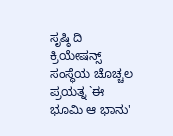ಸೃಷ್ಠಿ ದಿ ಕ್ರಿಯೇಷನ್ಸ್ ಸಂಸ್ಥೆಯ ಚೊಚ್ಚಲ ಪ್ರಯತ್ನ `ಈ ಭೂಮಿ ಆ ಭಾನು'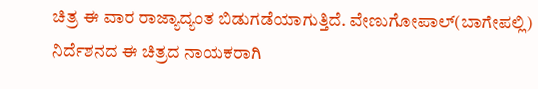ಚಿತ್ರ ಈ ವಾರ ರಾಜ್ಯಾದ್ಯಂತ ಬಿಡುಗಡೆಯಾಗುತ್ತಿದೆ. ವೇಣುಗೋಪಾಲ್(ಬಾಗೇಪಲ್ಲಿ) ನಿರ್ದೆಶನದ ಈ ಚಿತ್ರದ ನಾಯಕರಾಗಿ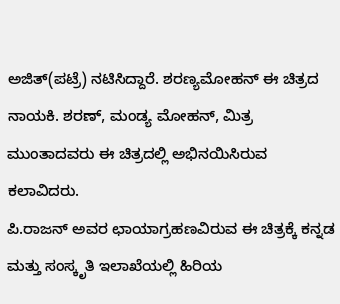ಅಜಿತ್(ಪಟ್ರೆ) ನಟಿಸಿದ್ದಾರೆ. ಶರಣ್ಯಮೋಹನ್ ಈ ಚಿತ್ರದ ನಾಯಕಿ. ಶರಣ್, ಮಂಡ್ಯ ಮೋಹನ್, ಮಿತ್ರ ಮುಂತಾದವರು ಈ ಚಿತ್ರದಲ್ಲಿ ಅಭಿನಯಿಸಿರುವ ಕಲಾವಿದರು.
ಪಿ.ರಾಜನ್ ಅವರ ಛಾಯಾಗ್ರಹಣವಿರುವ ಈ ಚಿತ್ರಕ್ಕೆ ಕನ್ನಡ ಮತ್ತು ಸಂಸ್ಕೃತಿ ಇಲಾಖೆಯಲ್ಲಿ ಹಿರಿಯ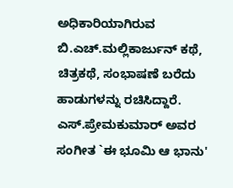ಅಧಿಕಾರಿಯಾಗಿರುವ ಬಿ.ಎಚ್.ಮಲ್ಲಿಕಾರ್ಜುನ್ ಕಥೆ, ಚಿತ್ರಕಥೆ, ಸಂಭಾಷಣೆ ಬರೆದು ಹಾಡುಗಳನ್ನು ರಚಿಸಿದ್ದಾರೆ. ಎಸ್.ಪ್ರೇಮಕುಮಾರ್ ಅವರ ಸಂಗೀತ `ಈ ಭೂಮಿ ಆ ಭಾನು'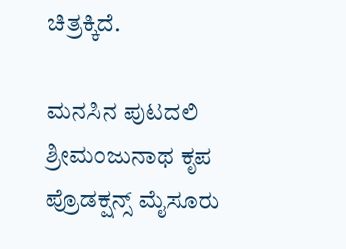ಚಿತ್ರಕ್ಕಿದೆ.

ಮನಸಿನ ಪುಟದಲಿ
ಶ್ರೀಮಂಜುನಾಥ ಕೃಪ ಪ್ರೊಡಕ್ಷನ್ಸ್ ಮೈಸೂರು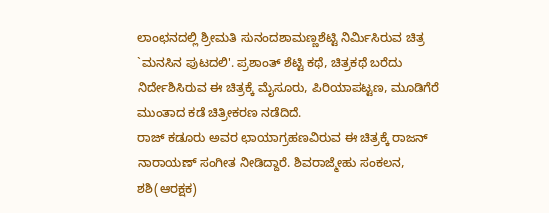ಲಾಂಛನದಲ್ಲಿ ಶ್ರೀಮತಿ ಸುನಂದಶಾಮಣ್ಣಶೆಟ್ಟಿ ನಿರ್ಮಿಸಿರುವ ಚಿತ್ರ `ಮನಸಿನ ಪುಟದಲಿ'. ಪ್ರಶಾಂತ್ ಶೆಟ್ಟಿ ಕಥೆ, ಚಿತ್ರಕಥೆ ಬರೆದು ನಿರ್ದೇಶಿಸಿರುವ ಈ ಚಿತ್ರಕ್ಕೆ ಮೈಸೂರು, ಪಿರಿಯಾಪಟ್ಟಣ, ಮೂಡಿಗೆರೆ ಮುಂತಾದ ಕಡೆ ಚಿತ್ರೀಕರಣ ನಡೆದಿದೆ.
ರಾಜ್ ಕಡೂರು ಅವರ ಛಾಯಾಗ್ರಹಣವಿರುವ ಈ ಚಿತ್ರಕ್ಕೆ ರಾಜನ್ ನಾರಾಯಣ್ ಸಂಗೀತ ನೀಡಿದ್ದಾರೆ. ಶಿವರಾಜ್ಮೇಹು ಸಂಕಲನ, ಶಶಿ(ಆರಕ್ಷಕ)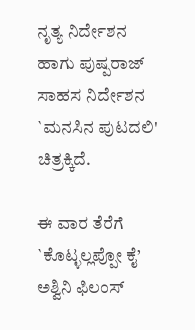ನೃತ್ಯ ನಿರ್ದೇಶನ ಹಾಗು ಪುಷ್ಪರಾಜ್ ಸಾಹಸ ನಿರ್ದೇಶನ `ಮನಸಿನ ಪುಟದಲಿ' ಚಿತ್ರಕ್ಕಿದೆ.

ಈ ವಾರ ತೆರೆಗೆ `ಕೊಟ್ಳಲ್ಲಪ್ಪೋ ಕೈ’
ಅಶ್ವಿನಿ ಫಿಲಂಸ್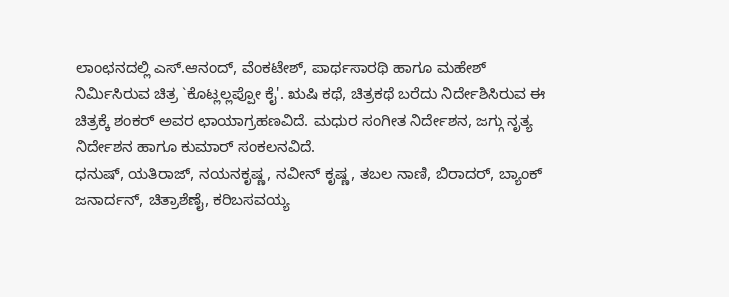ಲಾಂಛನದಲ್ಲಿ ಎಸ್.ಆನಂದ್, ವೆಂಕಟೇಶ್, ಪಾರ್ಥಸಾರಥಿ ಹಾಗೂ ಮಹೇಶ್ ನಿರ್ಮಿಸಿರುವ ಚಿತ್ರ `ಕೊಟ್ಲಲ್ಲಪ್ಪೋ ಕೈ'. ಋಷಿ ಕಥೆ, ಚಿತ್ರಕಥೆ ಬರೆದು ನಿರ್ದೇಶಿಸಿರುವ ಈ ಚಿತ್ರಕ್ಕೆ ಶಂಕರ್ ಅವರ ಛಾಯಾಗ್ರಹಣವಿದೆ. ಮಧುರ ಸಂಗೀತ ನಿರ್ದೇಶನ, ಜಗ್ಗು ನೃತ್ಯ ನಿರ್ದೇಶನ ಹಾಗೂ ಕುಮಾರ್ ಸಂಕಲನವಿದೆ.
ಧನುಷ್, ಯತಿರಾಜ್, ನಯನಕೃಷ್ಣ, ನವೀನ್ ಕೃಷ್ಣ, ತಬಲ ನಾಣಿ, ಬಿರಾದರ್, ಬ್ಯಾಂಕ್ ಜನಾರ್ದನ್, ಚಿತ್ರಾಶೆಣೈ, ಕರಿಬಸವಯ್ಯ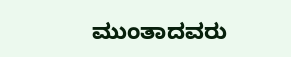ಮುಂತಾದವರು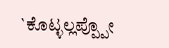`ಕೊಟ್ಳಲ್ಲಪ್ಪ್ಪೋ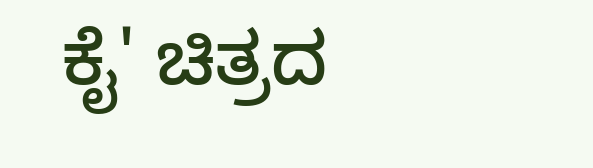ಕೈ' ಚಿತ್ರದ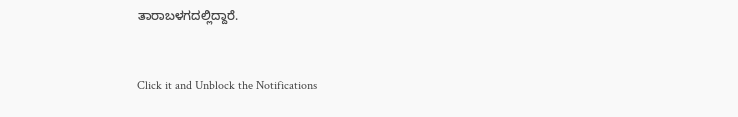ತಾರಾಬಳಗದಲ್ಲಿದ್ದಾರೆ.


Click it and Unblock the Notifications